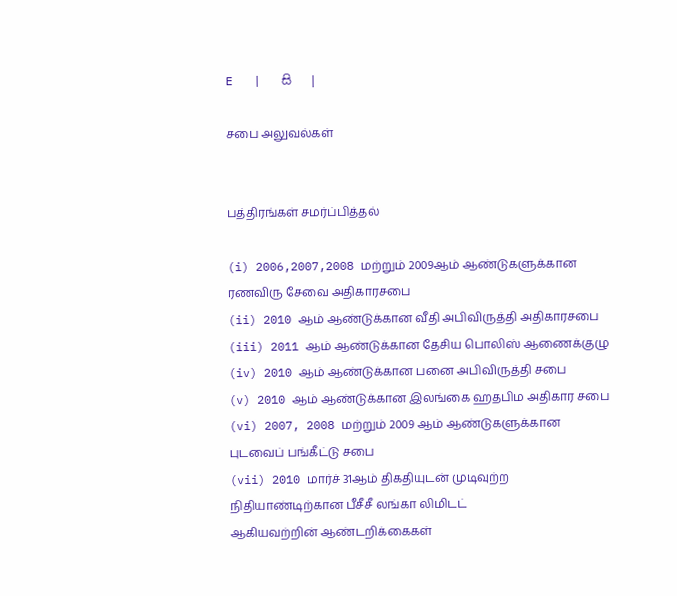E   |   සි   |

சபை அலுவல்கள்


பத்திரங்கள் சமர்ப்பித்தல்

(i) 2006,2007,2008 மற்றும் 2009ஆம் ஆண்டுகளுக்கான ரணவிரு சேவை அதிகாரசபை
(ii) 2010 ஆம் ஆண்டுக்கான வீதி அபிவிருத்தி அதிகாரசபை
(iii) 2011 ஆம் ஆண்டுக்கான தேசிய பொலிஸ் ஆணைக்குழு
(iv) 2010 ஆம் ஆண்டுக்கான பனை அபிவிருத்தி சபை
(v) 2010 ஆம் ஆண்டுக்கான இலங்கை ஹதபிம அதிகார சபை
(vi) 2007, 2008 மற்றும் 2009 ஆம் ஆண்டுகளுக்கான புடவைப் பங்கீட்டு சபை
(vii) 2010 மார்ச் 31ஆம் திகதியுடன் முடிவுற்ற நிதியாண்டிற்கான பீசீசீ லங்கா லிமிடட்
ஆகியவற்றின் ஆண்டறிக்கைகள்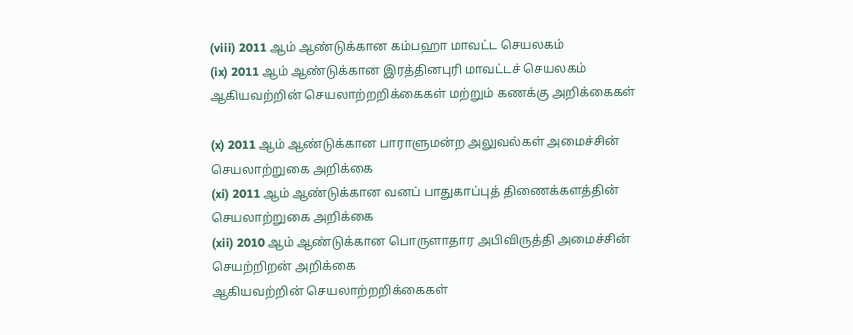(viii) 2011 ஆம் ஆண்டுக்கான கம்பஹா மாவட்ட செயலகம்
(ix) 2011 ஆம் ஆண்டுக்கான இரத்தினபுரி மாவட்டச் செயலகம்
ஆகியவற்றின் செயலாற்றறிக்கைகள் மற்றும் கணக்கு அறிக்கைகள்

(x) 2011 ஆம் ஆண்டுக்கான பாராளுமன்ற அலுவல்கள் அமைச்சின் செயலாற்றுகை அறிக்கை
(xi) 2011 ஆம் ஆண்டுக்கான வனப் பாதுகாப்புத் திணைக்களத்தின் செயலாற்றுகை அறிக்கை
(xii) 2010 ஆம் ஆண்டுக்கான பொருளாதார அபிவிருத்தி அமைச்சின் செயற்றிறன் அறிக்கை
ஆகியவற்றின் செயலாற்றறிக்கைகள்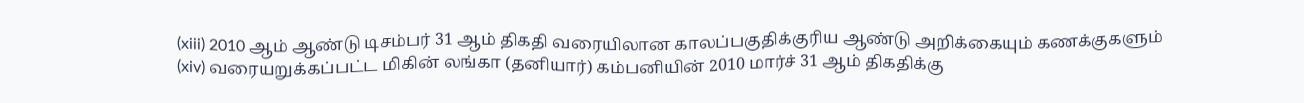(xiii) 2010 ஆம் ஆண்டு டிசம்பர் 31 ஆம் திகதி வரையிலான காலப்பகுதிக்குரிய ஆண்டு அறிக்கையும் கணக்குகளும்
(xiv) வரையறுக்கப்பட்ட மிகின் லங்கா (தனியார்) கம்பனியின் 2010 மார்ச் 31 ஆம் திகதிக்கு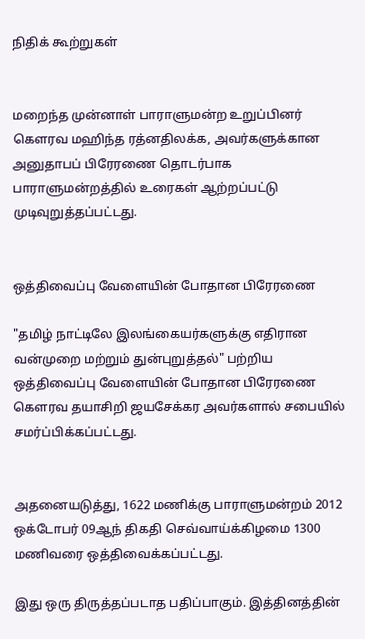நிதிக் கூற்றுகள்


மறைந்த முன்னாள் பாராளுமன்ற உறுப்பினர் கௌரவ மஹிந்த ரத்னதிலக்க, அவர்களுக்கான அனுதாபப் பிரேரணை தொடர்பாக பாராளுமன்றத்தில் உரைகள் ஆற்றப்பட்டு முடிவுறுத்தப்பட்டது.


ஒத்திவைப்பு வேளையின் போதான பிரேரணை

"தமிழ் நாட்டிலே இலங்கையர்களுக்கு எதிரான வன்முறை மற்றும் துன்புறுத்தல்" பற்றிய ஒத்திவைப்பு வேளையின் போதான பிரேரணை கௌரவ தயாசிறி ஜயசேக்கர அவர்களால் சபையில் சமர்ப்பிக்கப்பட்டது.


அதனையடுத்து, 1622 மணிக்கு பாராளுமன்றம் 2012 ஒக்டோபர் 09ஆந் திகதி செவ்வாய்க்கிழமை 1300 மணிவரை ஒத்திவைக்கப்பட்டது.

இது ஒரு திருத்தப்படாத பதிப்பாகும். இத்தினத்தின்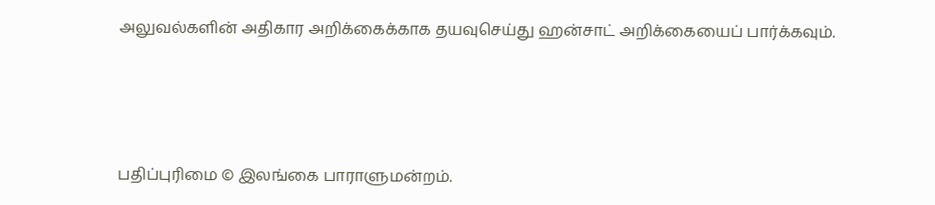அலுவல்களின் அதிகார அறிக்கைக்காக தயவுசெய்து ஹன்சாட் அறிக்கையைப் பார்க்கவும்.






பதிப்புரிமை © இலங்கை பாராளுமன்றம்.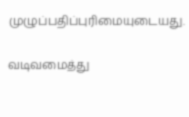முழுப்பதிப்புரிமையுடையது.

வடிவமைத்து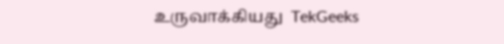உருவாக்கியது  TekGeeks